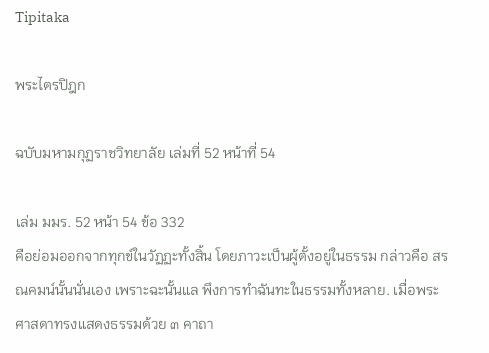Tipitaka

พระไตรปิฎก

ฉบับมหามกุฏราชวิทยาลัย เล่มที่ 52 หน้าที่ 54

เล่ม มมร. 52 หน้า 54 ข้อ 332
คือย่อมออกจากทุกข์ในวัฏฏะทั้งสิ้น โดยภาวะเป็นผู้ตั้งอยู่ในธรรม กล่าวคือ สรณคมน์นั้นนั่นเอง เพราะฉะนั้นแล พึงการทำฉันทะในธรรมทั้งหลาย. เมื่อพระศาสดาทรงแสดงธรรมด้วย ๓ คาถา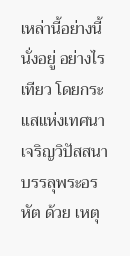เหล่านี้อย่างนี้ นั่งอยู่ อย่างไรเทียว โดยกระแสแห่งเทศนาเจริญวิปัสสนาบรรลุพระอรหัต ด้วย เหตุ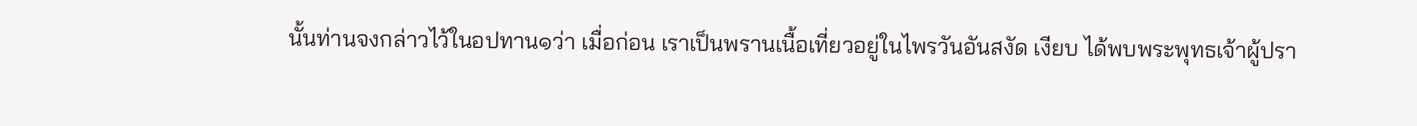นั้นท่านจงกล่าวไว้ในอปทาน๑ว่า เมื่อก่อน เราเป็นพรานเนื้อเที่ยวอยู่ในไพรวันอันสงัด เงียบ ได้พบพระพุทธเจ้าผู้ปรา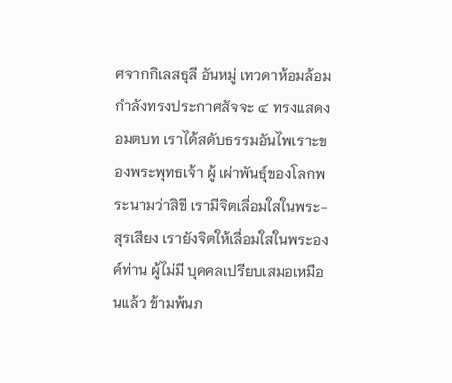ศจากกิเลสธุลี อันหมู่ เทวดาห้อมล้อม กำลังทรงประกาศสัจจะ ๔ ทรงแสดง อมตบท เราได้สดับธรรมอันไพเราะของพระพุทธเจ้า ผู้ เผ่าพันธุ์ของโลกพระนามว่าสิขี เรามีจิตเลื่อมใสในพระ- สุรเสียง เรายังจิตให้เลื่อมใสในพระองค์ท่าน ผู้ไม่มี บุคคลเปรียบเสมอเหมือนแล้ว ข้ามพ้นภ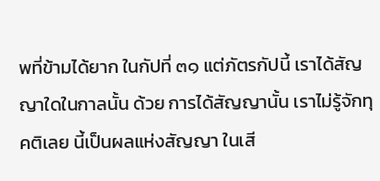พที่ข้ามได้ยาก ในกัปที่ ๓๑ แต่ภัตรกัปนี้ เราได้สัญญาใดในกาลนั้น ด้วย การได้สัญญานั้น เราไม่รู้จักทุคติเลย นี้เป็นผลแห่งสัญญา ในเสี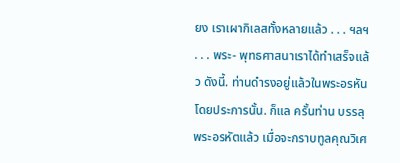ยง เราเผากิเลสทั้งหลายแล้ว . . . ฯลฯ . . . พระ- พุทธศาสนาเราได้ทำเสร็จแล้ว ดังนี้. ท่านดำรงอยู่แล้วในพระอรหันโดยประการนั้น. ก็แล ครั้นท่าน บรรลุพระอรหัตแล้ว เมื่อจะกราบทูลคุณวิเศ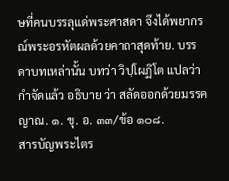ษที่คนบรรลุแด่พระศาสดา จึงได้พยากรณ์พระอรหัตผลด้วยคาถาสุดท้าย. บรรดาบทเหล่านั้น บทว่า วิปฺโผฏิโต แปลว่า กำจัดแล้ว อธิบาย ว่า สลัดออกด้วยมรรคญาณ. ๑. ขุ. อ. ๓๓/ข้อ ๑๐๘.
สารบัญพระไตร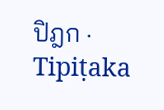ปิฎก · Tipiṭaka